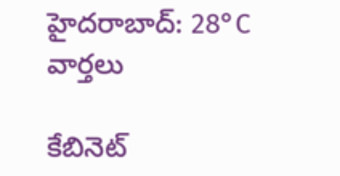హైదరాబాద్: 28°C
వార్తలు

కేబినెట్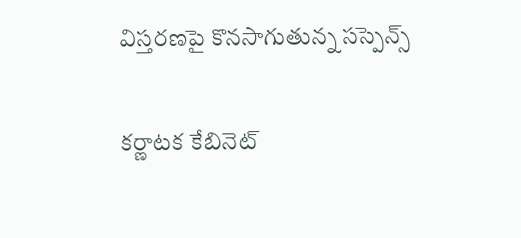విస్తరణపై కొనసాగుతున్న సస్పెన్స్

కర్ణాటక కేబినెట్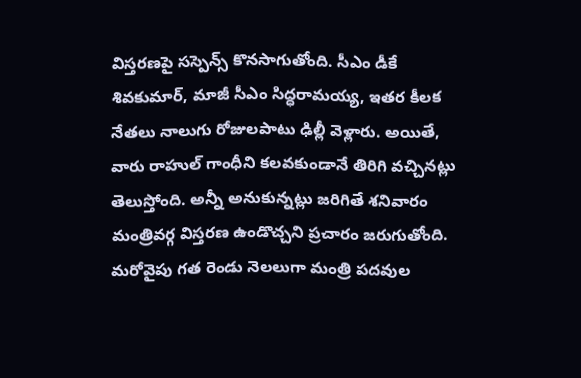విస్తరణపై సస్పెన్స్ కొనసాగుతోంది. సీఎం డీకే శివకుమార్, మాజీ సీఎం సిద్ధరామయ్య, ఇతర కీలక నేతలు నాలుగు రోజులపాటు ఢిల్లీ వెళ్లారు. అయితే, వారు రాహుల్ గాంధీని కలవకుండానే తిరిగి వచ్చినట్లు తెలుస్తోంది. అన్నీ అనుకున్నట్లు జరిగితే శనివారం మంత్రివర్గ విస్తరణ ఉండొచ్చని ప్రచారం జరుగుతోంది. మరోవైపు గత రెండు నెలలుగా మంత్రి పదవుల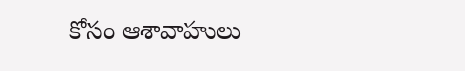కోసం ఆశావాహులు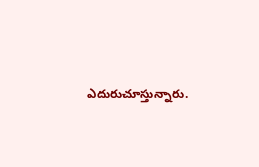ఎదురుచూస్తున్నారు.